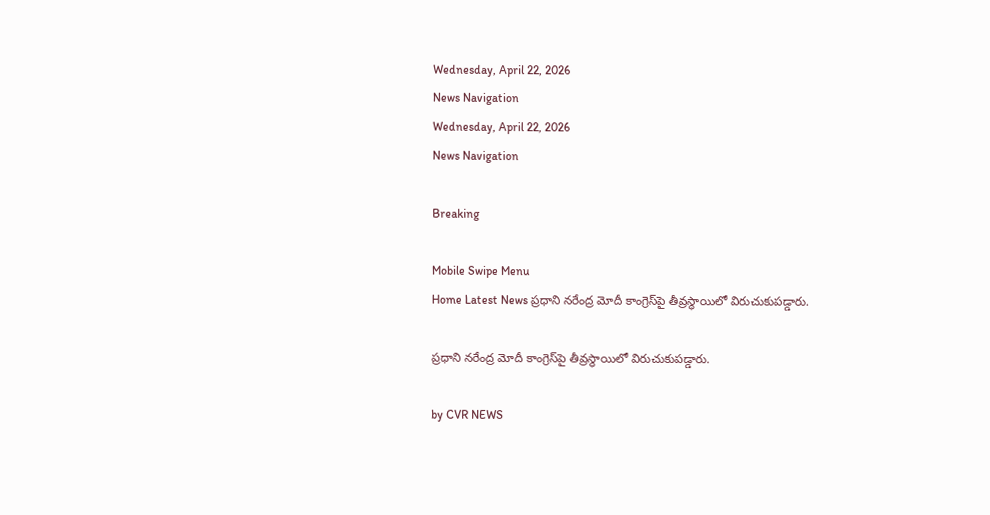Wednesday, April 22, 2026
News Navigation
Wednesday, April 22, 2026
News Navigation

Breaking

Mobile Swipe Menu
Home Latest News ప్రధాని నరేంద్ర మోదీ కాంగ్రెస్‌పై తీవ్రస్థాయిలో విరుచుకుపడ్డారు.

ప్రధాని నరేంద్ర మోదీ కాంగ్రెస్‌పై తీవ్రస్థాయిలో విరుచుకుపడ్డారు.

by CVR NEWS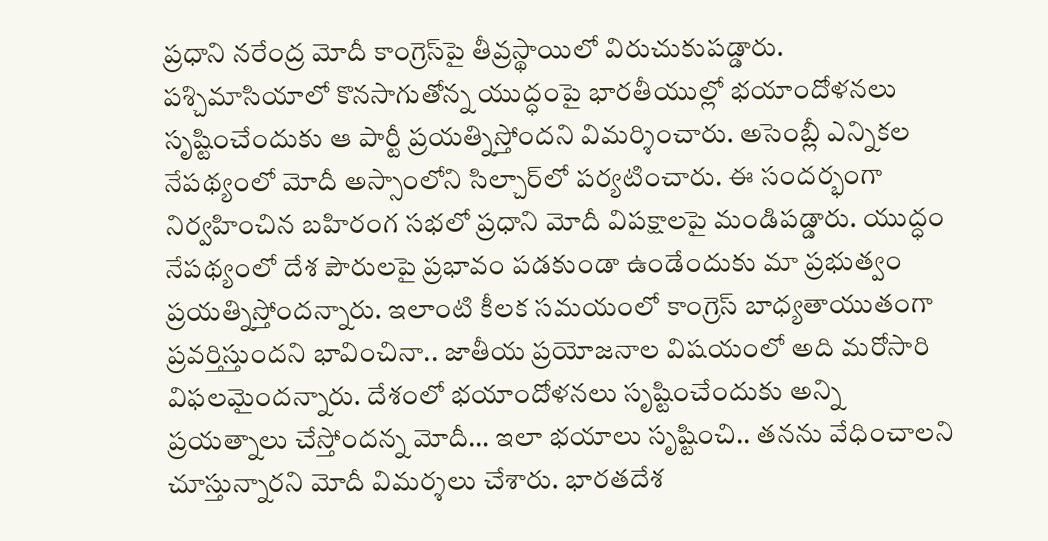ప్రధాని నరేంద్ర మోదీ కాంగ్రెస్‌పై తీవ్రస్థాయిలో విరుచుకుపడ్డారు. పశ్చిమాసియాలో కొనసాగుతోన్న యుద్ధంపై భారతీయుల్లో భయాందోళనలు సృష్టించేందుకు ఆ పార్టీ ప్రయత్నిస్తోందని విమర్శించారు. అసెంబ్లీ ఎన్నికల నేపథ్యంలో మోదీ అస్సాంలోని సిల్చార్‌లో పర్యటించారు. ఈ సందర్భంగా నిర్వహించిన బహిరంగ సభలో ప్రధాని మోదీ విపక్షాలపై మండిపడ్డారు. యుద్ధం నేపథ్యంలో దేశ పౌరులపై ప్రభావం పడకుండా ఉండేందుకు మా ప్రభుత్వం ప్రయత్నిస్తోందన్నారు. ఇలాంటి కీలక సమయంలో కాంగ్రెస్‌ బాధ్యతాయుతంగా ప్రవర్తిస్తుందని భావించినా.. జాతీయ ప్రయోజనాల విషయంలో అది మరోసారి విఫలమైందన్నారు. దేశంలో భయాందోళనలు సృష్టించేందుకు అన్ని ప్రయత్నాలు చేస్తోందన్న మోదీ… ఇలా భయాలు సృష్టించి.. తనను వేధించాలని చూస్తున్నారని మోదీ విమర్శలు చేశారు. భారతదేశ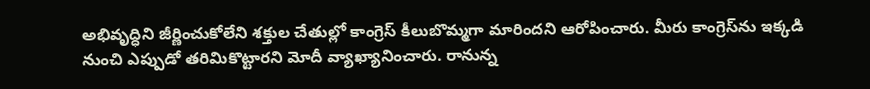అభివృద్ధిని జీర్ణించుకోలేని శక్తుల చేతుల్లో కాంగ్రెస్‌ కీలుబొమ్మగా మారిందని ఆరోపించారు. మీరు కాంగ్రెస్‌ను ఇక్కడి నుంచి ఎప్పుడో తరిమికొట్టారని మోదీ వ్యాఖ్యానించారు. రానున్న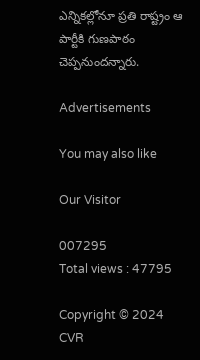ఎన్నికల్లోనూ ప్రతి రాష్ట్రం ఆ పార్టీకి గుణపాఠం చెప్పనుందన్నారు.

Advertisements

You may also like

Our Visitor

007295
Total views : 47795

Copyright © 2024 CVR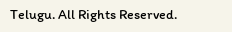Telugu. All Rights Reserved.